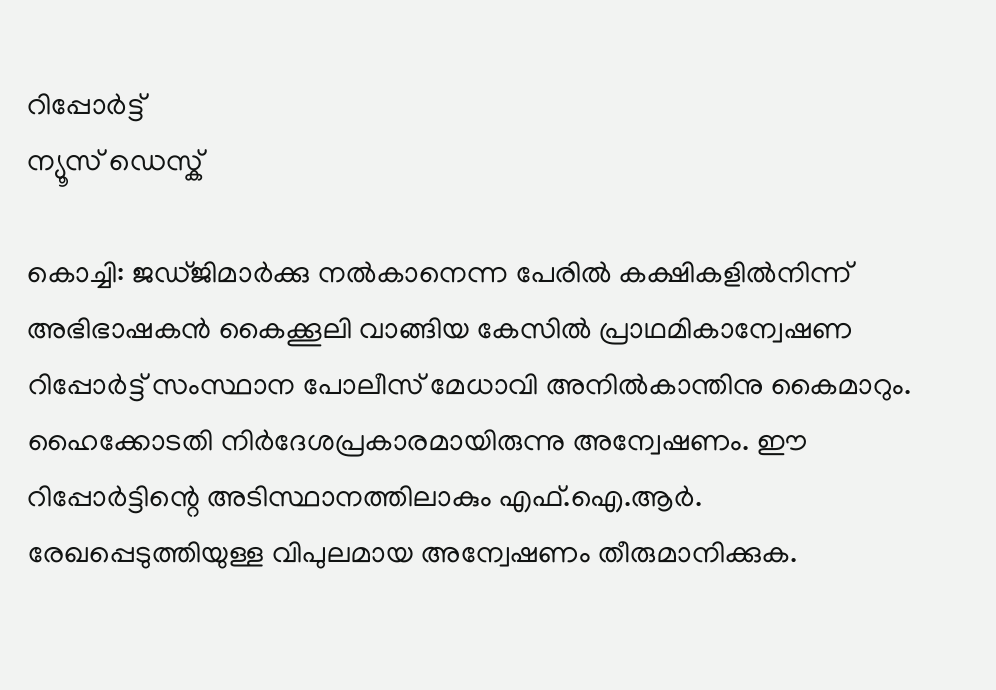റിപ്പോര്‍ട്ട്
ന്യൂസ് ഡെസ്ക്

കൊച്ചി: ജഡ്ജിമാര്‍ക്കു നല്‍കാനെന്ന പേരില്‍ കക്ഷികളില്‍നിന്ന് അഭിഭാഷകന്‍ കൈക്കൂലി വാങ്ങിയ കേസില്‍ പ്രാഥമികാന്വേഷണ റിപ്പോര്‍ട്ട് സംസ്ഥാന പോലീസ് മേധാവി അനില്‍കാന്തിനു കൈമാറും. ഹൈക്കോടതി നിര്‍ദേശപ്രകാരമായിരുന്നു അന്വേഷണം. ഈ റിപ്പോര്‍ട്ടിന്റെ അടിസ്ഥാനത്തിലാകും എഫ്.ഐ.ആര്‍. രേഖപ്പെടുത്തിയുള്ള വിപുലമായ അന്വേഷണം തീരുമാനിക്കുക.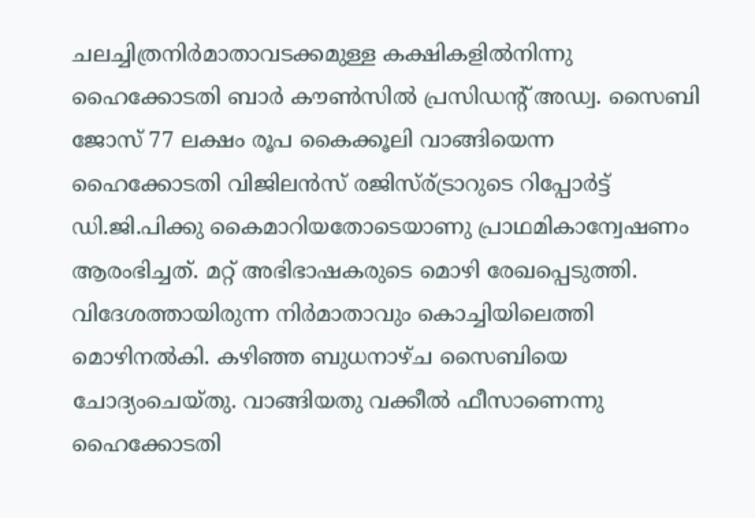ചലച്ചിത്രനിര്‍മാതാവടക്കമുള്ള കക്ഷികളില്‍നിന്നു ഹൈക്കോടതി ബാര്‍ കൗണ്‍സില്‍ പ്രസിഡന്റ് അഡ്വ. സൈബി ജോസ് 77 ലക്ഷം രൂപ കൈക്കൂലി വാങ്ങിയെന്ന ഹൈക്കോടതി വിജിലന്‍സ് രജിസ്ര്ട്രാറുടെ റിപ്പോര്‍ട്ട് ഡി.ജി.പിക്കു കൈമാറിയതോടെയാണു പ്രാഥമികാന്വേഷണം ആരംഭിച്ചത്. മറ്റ് അഭിഭാഷകരുടെ മൊഴി രേഖപ്പെടുത്തി. വിദേശത്തായിരുന്ന നിര്‍മാതാവും കൊച്ചിയിലെത്തി മൊഴിനല്‍കി. കഴിഞ്ഞ ബുധനാഴ്ച സൈബിയെ ചോദ്യംചെയ്തു. വാങ്ങിയതു വക്കീല്‍ ഫീസാണെന്നു ഹൈക്കോടതി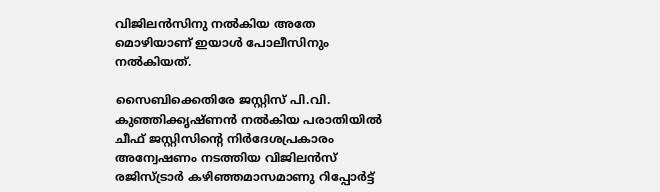വിജിലന്‍സിനു നല്‍കിയ അതേ മൊഴിയാണ് ഇയാള്‍ പോലീസിനും നല്‍കിയത്.

സൈബിക്കെതിരേ ജസ്റ്റിസ് പി.വി. കുഞ്ഞിക്കൃഷ്ണന്‍ നല്‍കിയ പരാതിയില്‍ ചീഫ് ജസ്റ്റിസിന്റെ നിര്‍ദേശപ്രകാരം അന്വേഷണം നടത്തിയ വിജിലന്‍സ് രജിസ്ട്രാര്‍ കഴിഞ്ഞമാസമാണു റിപ്പോര്‍ട്ട്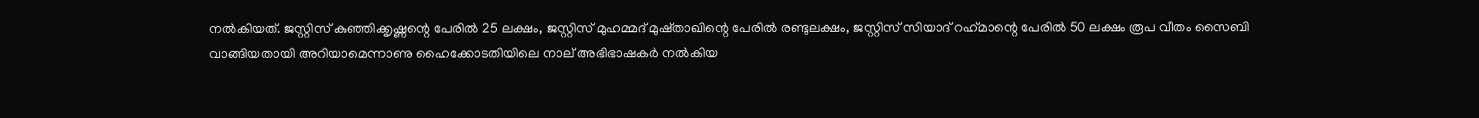നല്‍കിയത്. ജസ്റ്റിസ് കുഞ്ഞിക്കൃഷ്ണന്റെ പേരില്‍ 25 ലക്ഷം, ജസ്റ്റിസ് മുഹമ്മദ് മുഷ്താഖിന്റെ പേരില്‍ രണ്ടുലക്ഷം, ജസ്റ്റിസ് സിയാദ് റഹ്‌മാന്റെ പേരില്‍ 50 ലക്ഷം രൂപ വീതം സൈബി വാങ്ങിയതായി അറിയാമെന്നാണു ഹൈക്കോടതിയിലെ നാല് അഭിഭാഷകര്‍ നല്‍കിയ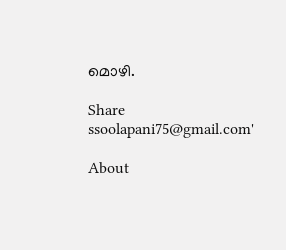മൊഴി.

Share
ssoolapani75@gmail.com'

About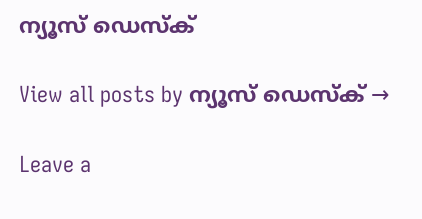ന്യൂസ് ഡെസ്ക്

View all posts by ന്യൂസ് ഡെസ്ക് →

Leave a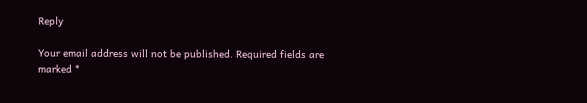Reply

Your email address will not be published. Required fields are marked *